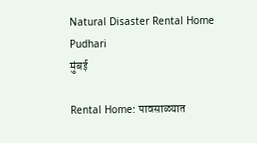Natural Disaster Rental Home  Pudhari
मुंबई

Rental Home: पावसाळ्यात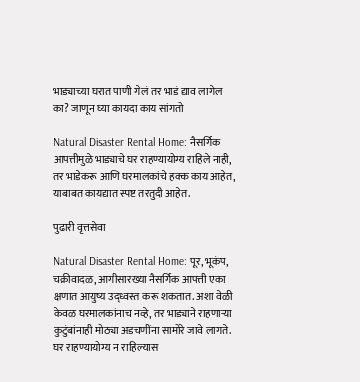भाड्याच्या घरात पाणी गेलं तर भाडं द्याव लागेल का? जाणून घ्या कायदा काय सांगतो

Natural Disaster Rental Home: नैसर्गिक आपत्तीमुळे भाड्याचे घर राहण्यायोग्य राहिले नाही, तर भाडेकरू आणि घरमालकांचे हक्क काय आहेत, याबाबत कायद्यात स्पष्ट तरतुदी आहेत.

पुढारी वृत्तसेवा

Natural Disaster Rental Home: पूर, भूकंप, चक्रीवादळ, आगीसारख्या नैसर्गिक आपत्ती एका क्षणात आयुष्य उद्ध्वस्त करू शकतात. अशा वेळी केवळ घरमालकांनाच नव्हे, तर भाड्याने राहणाऱ्या कुटुंबांनाही मोठ्या अडचणींना सामोरे जावे लागते. घर राहण्यायोग्य न राहिल्यास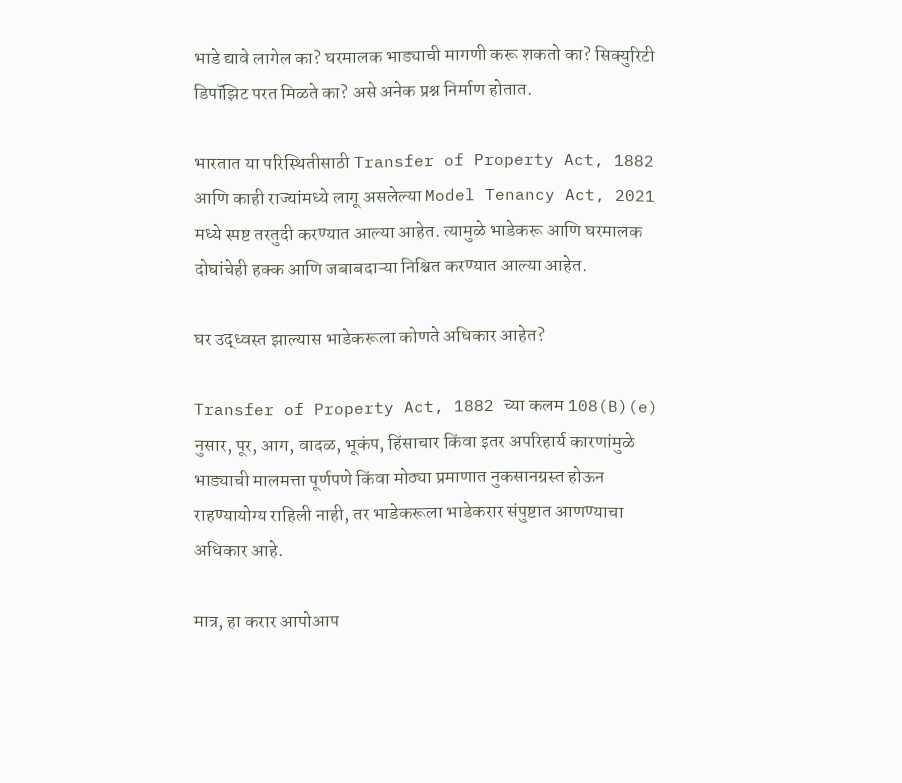भाडे द्यावे लागेल का? घरमालक भाड्याची मागणी करू शकतो का? सिक्युरिटी डिपॉझिट परत मिळते का? असे अनेक प्रश्न निर्माण होतात.

भारतात या परिस्थितीसाठी Transfer of Property Act, 1882 आणि काही राज्यांमध्ये लागू असलेल्या Model Tenancy Act, 2021 मध्ये स्पष्ट तरतुदी करण्यात आल्या आहेत. त्यामुळे भाडेकरू आणि घरमालक दोघांचेही हक्क आणि जबाबदाऱ्या निश्चित करण्यात आल्या आहेत.

घर उद्ध्वस्त झाल्यास भाडेकरूला कोणते अधिकार आहेत?

Transfer of Property Act, 1882 च्या कलम 108(B)(e) नुसार, पूर, आग, वादळ, भूकंप, हिंसाचार किंवा इतर अपरिहार्य कारणांमुळे भाड्याची मालमत्ता पूर्णपणे किंवा मोठ्या प्रमाणात नुकसानग्रस्त होऊन राहण्यायोग्य राहिली नाही, तर भाडेकरूला भाडेकरार संपुष्टात आणण्याचा अधिकार आहे.

मात्र, हा करार आपोआप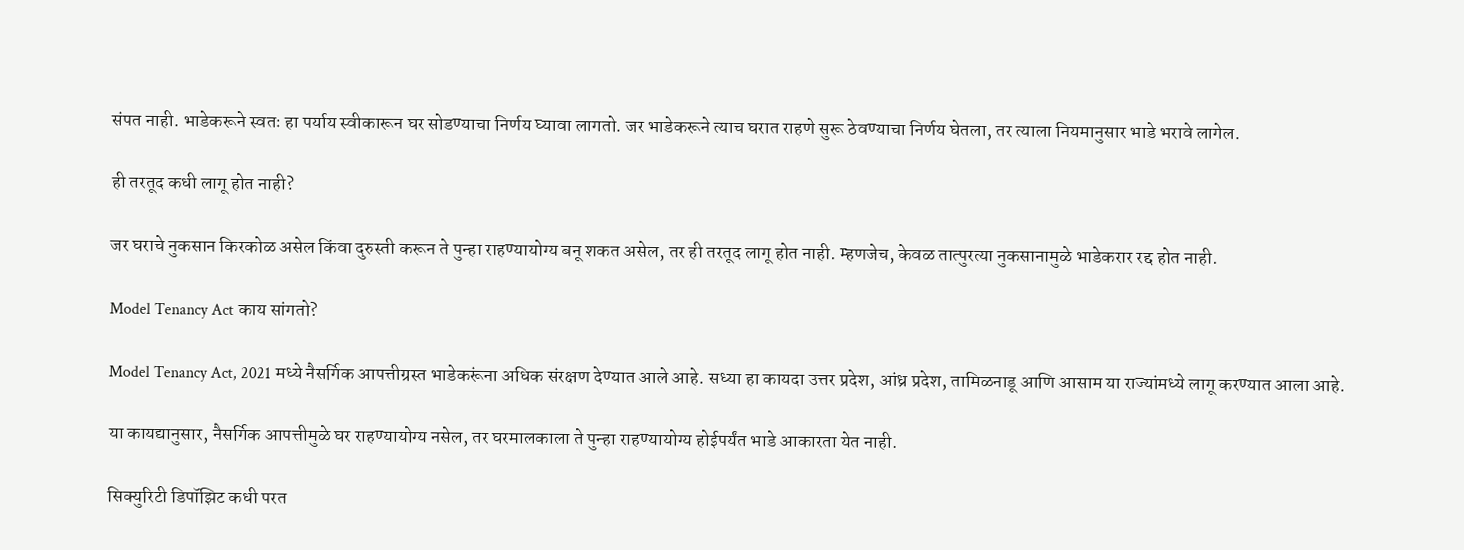संपत नाही. भाडेकरूने स्वतः हा पर्याय स्वीकारून घर सोडण्याचा निर्णय घ्यावा लागतो. जर भाडेकरूने त्याच घरात राहणे सुरू ठेवण्याचा निर्णय घेतला, तर त्याला नियमानुसार भाडे भरावे लागेल.

ही तरतूद कधी लागू होत नाही?

जर घराचे नुकसान किरकोळ असेल किंवा दुरुस्ती करून ते पुन्हा राहण्यायोग्य बनू शकत असेल, तर ही तरतूद लागू होत नाही. म्हणजेच, केवळ तात्पुरत्या नुकसानामुळे भाडेकरार रद्द होत नाही.

Model Tenancy Act काय सांगतो?

Model Tenancy Act, 2021 मध्ये नैसर्गिक आपत्तीग्रस्त भाडेकरूंना अधिक संरक्षण देण्यात आले आहे. सध्या हा कायदा उत्तर प्रदेश, आंध्र प्रदेश, तामिळनाडू आणि आसाम या राज्यांमध्ये लागू करण्यात आला आहे.

या कायद्यानुसार, नैसर्गिक आपत्तीमुळे घर राहण्यायोग्य नसेल, तर घरमालकाला ते पुन्हा राहण्यायोग्य होईपर्यंत भाडे आकारता येत नाही.

सिक्युरिटी डिपॉझिट कधी परत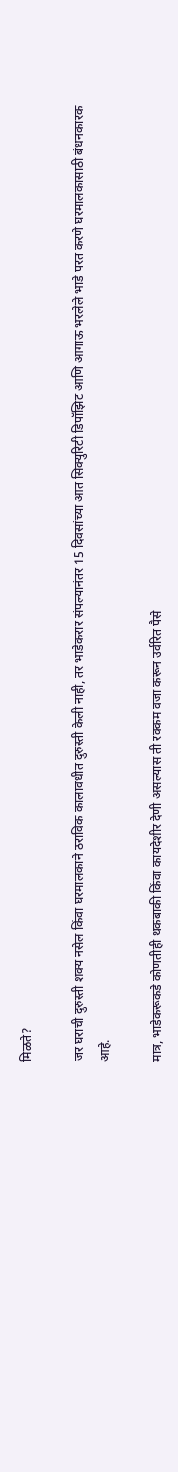मिळते?

जर घराची दुरुस्ती शक्य नसेल किंवा घरमालकाने ठराविक कालावधीत दुरुस्ती केली नाही, तर भाडेकरार संपल्यानंतर 15 दिवसांच्या आत सिक्युरिटी डिपॉझिट आणि आगाऊ भरलेले भाडे परत करणे घरमालकासाठी बंधनकारक आहे.

मात्र, भाडेकरूकडे कोणतीही थकबाकी किंवा कायदेशीर देणी असल्यास ती रक्कम वजा करून उर्वरित पैसे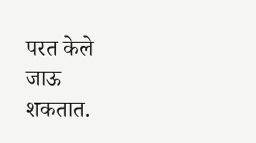परत केले जाऊ शकतात.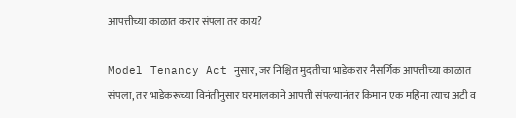आपत्तीच्या काळात करार संपला तर काय?

Model Tenancy Act नुसार, जर निश्चित मुदतीचा भाडेकरार नैसर्गिक आपत्तीच्या काळात संपला, तर भाडेकरूच्या विनंतीनुसार घरमालकाने आपत्ती संपल्यानंतर किमान एक महिना त्याच अटी व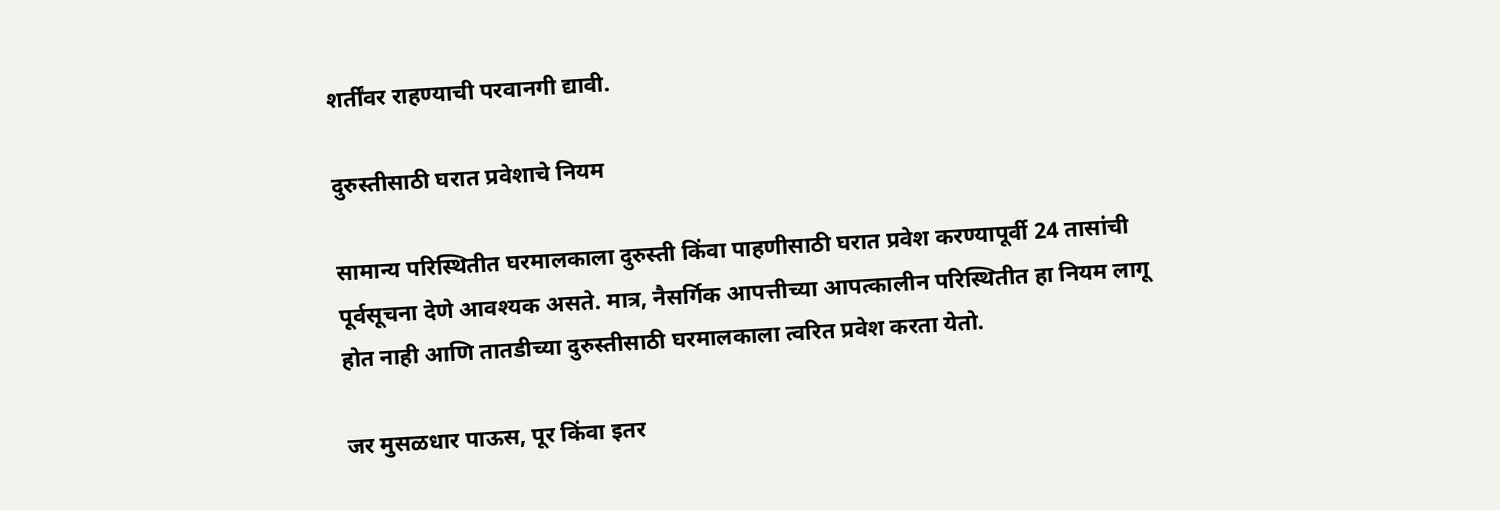शर्तींवर राहण्याची परवानगी द्यावी.

दुरुस्तीसाठी घरात प्रवेशाचे नियम

सामान्य परिस्थितीत घरमालकाला दुरुस्ती किंवा पाहणीसाठी घरात प्रवेश करण्यापूर्वी 24 तासांची पूर्वसूचना देणे आवश्यक असते. मात्र, नैसर्गिक आपत्तीच्या आपत्कालीन परिस्थितीत हा नियम लागू होत नाही आणि तातडीच्या दुरुस्तीसाठी घरमालकाला त्वरित प्रवेश करता येतो.

जर मुसळधार पाऊस, पूर किंवा इतर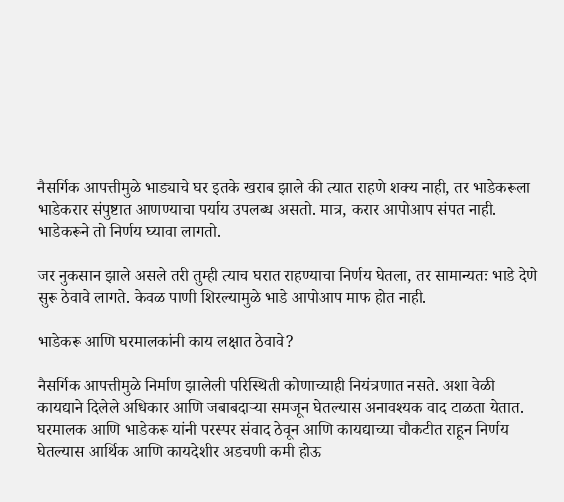नैसर्गिक आपत्तीमुळे भाड्याचे घर इतके खराब झाले की त्यात राहणे शक्य नाही, तर भाडेकरूला भाडेकरार संपुष्टात आणण्याचा पर्याय उपलब्ध असतो. मात्र, करार आपोआप संपत नाही. भाडेकरूने तो निर्णय घ्यावा लागतो.

जर नुकसान झाले असले तरी तुम्ही त्याच घरात राहण्याचा निर्णय घेतला, तर सामान्यतः भाडे देणे सुरू ठेवावे लागते. केवळ पाणी शिरल्यामुळे भाडे आपोआप माफ होत नाही.

भाडेकरू आणि घरमालकांनी काय लक्षात ठेवावे?

नैसर्गिक आपत्तीमुळे निर्माण झालेली परिस्थिती कोणाच्याही नियंत्रणात नसते. अशा वेळी कायद्याने दिलेले अधिकार आणि जबाबदाऱ्या समजून घेतल्यास अनावश्यक वाद टाळता येतात. घरमालक आणि भाडेकरू यांनी परस्पर संवाद ठेवून आणि कायद्याच्या चौकटीत राहून निर्णय घेतल्यास आर्थिक आणि कायदेशीर अडचणी कमी होऊ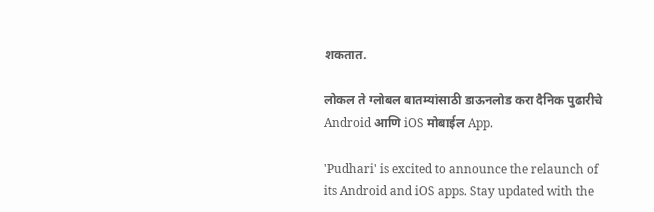शकतात.

लोकल ते ग्लोबल बातम्यांसाठी डाऊनलोड करा दैनिक पुढारीचे Android आणि iOS मोबाईल App.

'Pudhari' is excited to announce the relaunch of its Android and iOS apps. Stay updated with the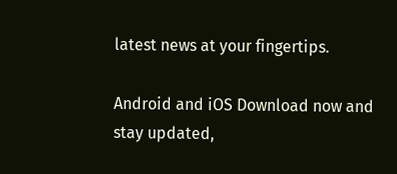latest news at your fingertips.

Android and iOS Download now and stay updated,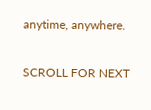anytime, anywhere.

SCROLL FOR NEXT